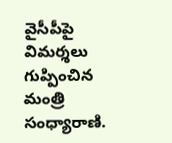వైసీపీపై విమర్శలు గుప్పించిన మంత్రి సంధ్యారాణి.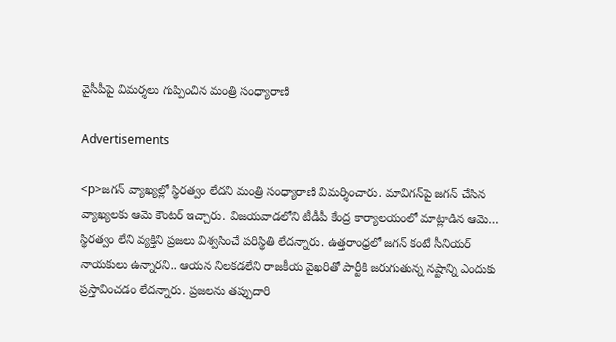వైసీపీపై విమర్శలు గుప్పించిన మంత్రి సంధ్యారాణి

Advertisements

<p>జగన్ వ్యాఖ్యల్లో స్థిరత్వం లేదని మంత్రి సంధ్యారాణి విమర్శించారు. మావిగన్‌పై జగన్ చేసిన వ్యాఖ్యలకు ఆమె కౌంటర్ ఇచ్చారు. విజయవాడలోని టీడీపీ కేంద్ర కార్యాలయంలో మాట్లాడిన ఆమె… స్థిరత్వం లేని వ్యక్తిని ప్రజలు విశ్వసించే పరిస్థితి లేదన్నారు. ఉత్తరాంధ్రలో జగన్ కంటే సీనియర్‌ నాయకులు ఉన్నారని.. ఆయన నిలకడలేని రాజకీయ వైఖరితో పార్టీకి జరుగుతున్న నష్టాన్ని ఎందుకు ప్రస్తావించడం లేదన్నారు. ప్రజలను తప్పుదారి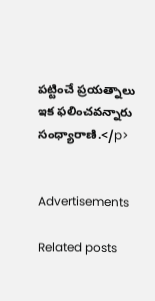పట్టించే ప్రయత్నాలు ఇక ఫలించవన్నారు సంధ్యారాణి.</p>


Advertisements

Related posts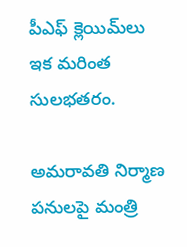పీఎఫ్ క్లెయిమ్‌లు ఇక మరింత సులభతరం.

అమరావతి నిర్మాణ పనులపై మంత్రి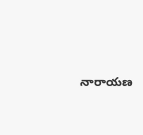నారాయణ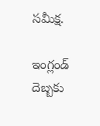సమీక్ష.

ఇంగ్లండ్ దెబ్బకు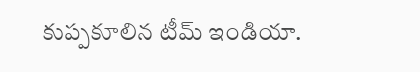కుప్పకూలిన టీమ్ ఇండియా.